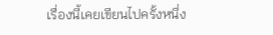เรื่องนี้เคยเขียนไปครั้งหนึ่ง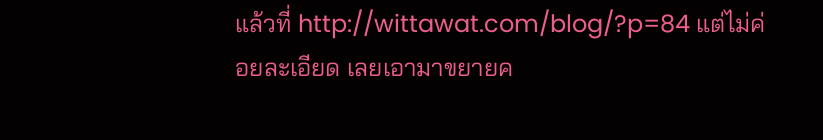แล้วที่ http://wittawat.com/blog/?p=84 แต่ไม่ค่อยละเอียด เลยเอามาขยายค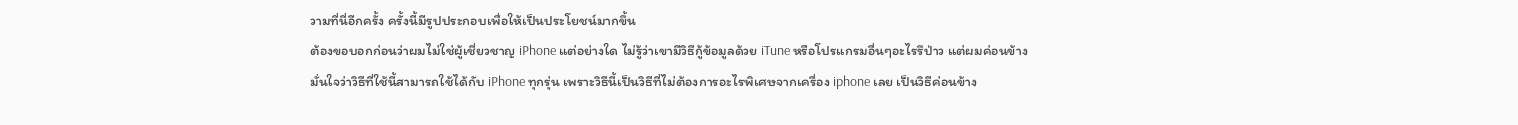วามที่นี่อีกครั้ง ครั้งนี้มีรูปประกอบเพื่อให้เป็นประโยชน์มากขึ้น
ต้องขอบอกก่อนว่าผมไม่ใช่ผู้เชี่ยวชาญ iPhone แต่อย่างใด ไม่รู้ว่าเขามีวิธีกู้ข้อมูลด้วย iTune หรือโปรแกรมอื่นๆอะไรรึป่าว แต่ผมค่อนข้างมั่นใจว่าวิธีที่ใช้นี้สามารถใช้ได้กับ iPhone ทุกรุ่น เพราะวิธีนี้เป็นวิธีที่ไม่ต้องการอะไรพิเศษจากเครื่อง iphone เลย เป็นวิธีค่อนข้าง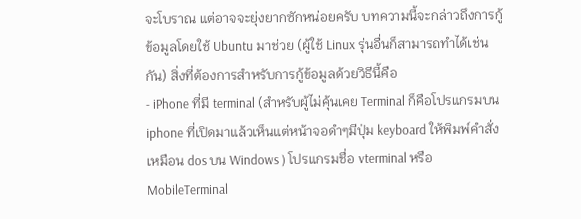จะโบราณ แต่อาจจะยุ่งยากซักหน่อยครับ บทความนี้จะกล่าวถึงการกู้ข้อมูลโดยใช้ Ubuntu มาช่วย (ผู้ใช้ Linux รุ่นอื่นก็สามารถทำได้เช่นกัน) สิ่งที่ต้องการสำหรับการกู้ข้อมูลด้วยวิธีนี้คือ
- iPhone ที่มี terminal (สำหรับผู้ไม่คุ้นเคย Terminal ก็คือโปรแกรมบน iphone ที่เปิดมาแล้วเห็นแต่หน้าจอดำๆมีปุ่ม keyboard ให้พิมพ์คำสั่ง เหมือน dos บน Windows ) โปรแกรมชื่อ vterminal หรือ MobileTerminal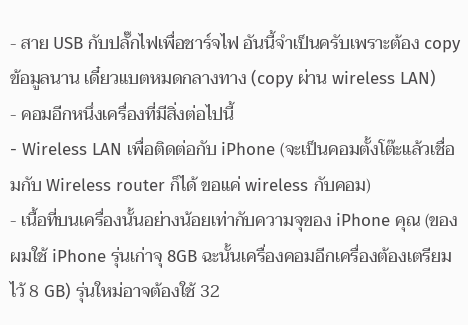- สาย USB กับปลั๊กไฟเพื่อชาร์จไฟ อันนี้จำเป็นครับเพราะต้อง copy ข้อมูลนาน เดี๋ยวแบตหมดกลางทาง (copy ผ่าน wireless LAN)
- คอมอีกหนึ่งเครื่องที่มีสิ่งต่อไปนี้
- Wireless LAN เพื่อติดต่อกับ iPhone (จะเป็นคอมตั้งโต๊ะแล้วเชื่อมกับ Wireless router ก็ได้ ขอแค่ wireless กับคอม)
- เนื้อที่บนเครื่องนั้นอย่างน้อยเท่ากับความจุของ iPhone คุณ (ของผมใช้ iPhone รุ่นเก่าจุ 8GB ฉะนั้นเครื่องคอมอีกเครื่องต้องเตรียมไว้ 8 GB) รุ่นใหม่อาจต้องใช้ 32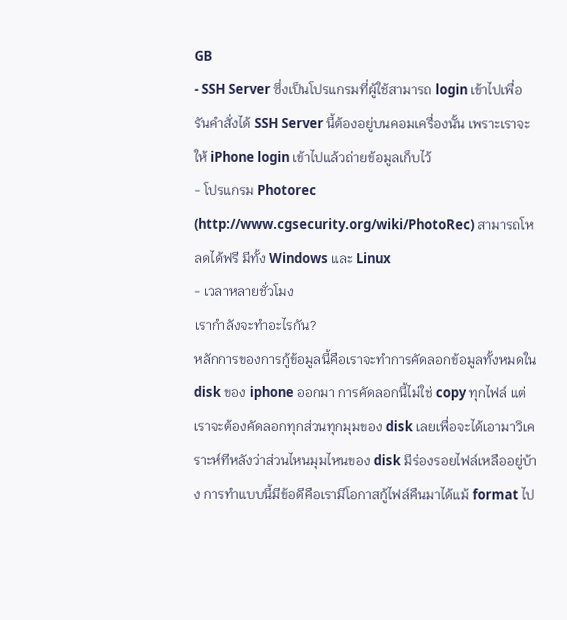GB
- SSH Server ซึ่งเป็นโปรแกรมที่ผู้ใช้สามารถ login เข้าไปเพื่อรันคำสั่งได้ SSH Server นี้ต้องอยู่บนคอมเครื่องนั้น เพราะเราจะให้ iPhone login เข้าไปแล้วถ่ายข้อมูลเก็บไว้
- โปรแกรม Photorec (http://www.cgsecurity.org/wiki/PhotoRec) สามารถโหลดได้ฟรี มีทั้ง Windows และ Linux
- เวลาหลายชั่วโมง
เรากำลังจะทำอะไรกัน?
หลักการของการกู้ข้อมูลนี้คือเราจะทำการคัดลอกข้อมูลทั้งหมดใน disk ของ iphone ออกมา การคัดลอกนี้ไม่ใช่ copy ทุกไฟล์ แต่เราจะต้องคัดลอกทุกส่วนทุกมุมของ disk เลยเพื่อจะได้เอามาวิเคราะห์ทีหลังว่าส่วนไหนมุมไหนของ disk มีร่องรอยไฟล์เหลืออยู่บ้าง การทำแบบนี้มีข้อดีคือเรามีโอกาสกู้ไฟล์คืนมาได้แม้ format ไป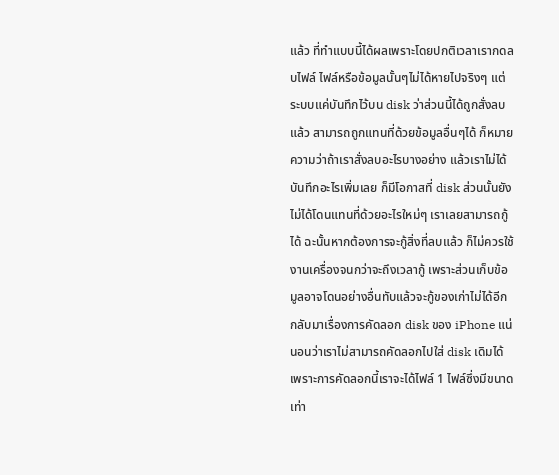แล้ว ที่ทำแบบนี้ได้ผลเพราะโดยปกติเวลาเรากดลบไฟล์ ไฟล์หรือข้อมูลนั้นๆไม่ได้หายไปจริงๆ แต่ระบบแค่บันทึกไว้บน disk ว่าส่วนนี้ได้ถูกสั่งลบแล้ว สามารถถูกแทนที่ด้วยข้อมูลอื่นๆได้ ก็หมายความว่าถ้าเราสั่งลบอะไรบางอย่าง แล้วเราไม่ได้บันทึกอะไรเพิ่มเลย ก็มีโอกาสที่ disk ส่วนนั้นยังไม่ได้โดนแทนที่ด้วยอะไรใหม่ๆ เราเลยสามารถกู้ได้ ฉะนั้นหากต้องการจะกู้สิ่งที่ลบแล้ว ก็ไม่ควรใช้งานเครื่องจนกว่าจะถึงเวลากู้ เพราะส่วนเก็บข้อมูลอาจโดนอย่างอื่นทับแล้วจะกู้ของเก่าไม่ได้อีก
กลับมาเรื่องการคัดลอก disk ของ iPhone แน่นอนว่าเราไม่สามารถคัดลอกไปใส่ disk เดิมได้ เพราะการคัดลอกนี้เราจะได้ไฟล์ 1 ไฟล์ซึ่งมีขนาดเท่า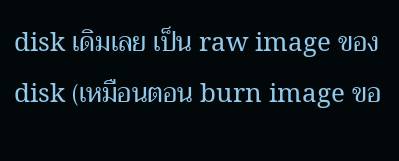disk เดิมเลย เป็น raw image ของ disk (เหมือนตอน burn image ขอ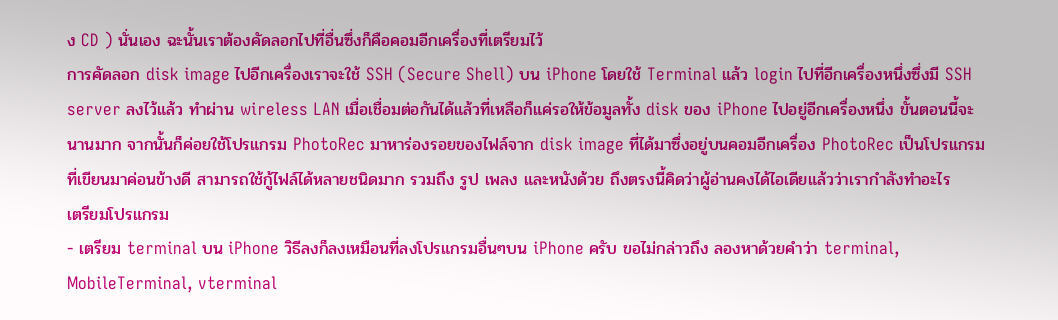ง CD ) นั่นเอง ฉะนั้นเราต้องคัดลอกไปที่อื่นซึ่งก็คือคอมอีกเครื่องที่เตรียมไว้
การคัดลอก disk image ไปอีกเครื่องเราจะใช้ SSH (Secure Shell) บน iPhone โดยใช้ Terminal แล้ว login ไปที่อีกเครื่องหนึ่งซึ่งมี SSH server ลงไว้แล้ว ทำผ่าน wireless LAN เมื่อเชื่อมต่อกันได้แล้วที่เหลือก็แค่รอให้ข้อมูลทั้ง disk ของ iPhone ไปอยู่อีกเครื่องหนึ่ง ขั้นตอนนี้จะนานมาก จากนั้นก็ค่อยใช้โปรแกรม PhotoRec มาหาร่องรอยของไฟล์จาก disk image ที่ได้มาซึ่งอยู่บนคอมอีกเครื่อง PhotoRec เป็นโปรแกรมที่เขียนมาค่อนข้างดี สามารถใช้กู้ไฟล์ได้หลายชนิดมาก รวมถึง รูป เพลง และหนังด้วย ถึงตรงนี้คิดว่าผู้อ่านคงได้ไอเดียแล้วว่าเรากำลังทำอะไร
เตรียมโปรแกรม
- เตรียม terminal บน iPhone วิธีลงก็ลงเหมือนที่ลงโปรแกรมอื่นๆบน iPhone ครับ ขอไม่กล่าวถึง ลองหาด้วยคำว่า terminal, MobileTerminal, vterminal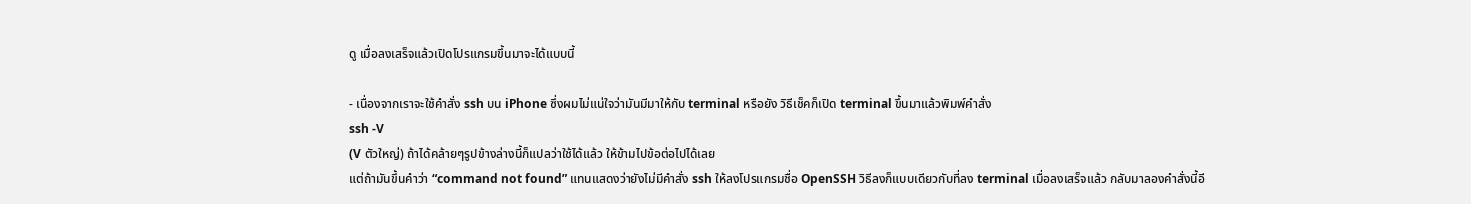ดู เมื่อลงเสร็จแล้วเปิดโปรแกรมขึ้นมาจะได้แบบนี้

- เนื่องจากเราจะใช้คำสั่ง ssh บน iPhone ซึ่งผมไม่แน่ใจว่ามันมีมาให้กับ terminal หรือยัง วิธีเช็คก็เปิด terminal ขึ้นมาแล้วพิมพ์คำสั่ง
ssh -V
(V ตัวใหญ่) ถ้าได้คล้ายๆรูปข้างล่างนี้ก็แปลว่าใช้ได้แล้ว ให้ข้ามไปข้อต่อไปได้เลย
แต่ถ้ามันขึ้นคำว่า “command not found” แทนแสดงว่ายังไม่มีคำสั่ง ssh ให้ลงโปรแกรมชื่อ OpenSSH วิธีลงก็แบบเดียวกับที่ลง terminal เมื่อลงเสร็จแล้ว กลับมาลองคำสั่งนี้อี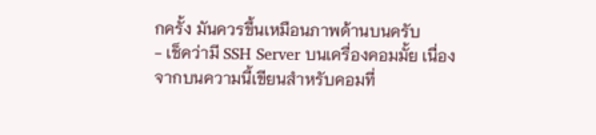กครั้ง มันควรขึ้นเหมือนภาพด้านบนครับ
- เช็คว่ามี SSH Server บนเครื่องคอมมั้ย เนื่องจากบนความนี้เขียนสำหรับคอมที่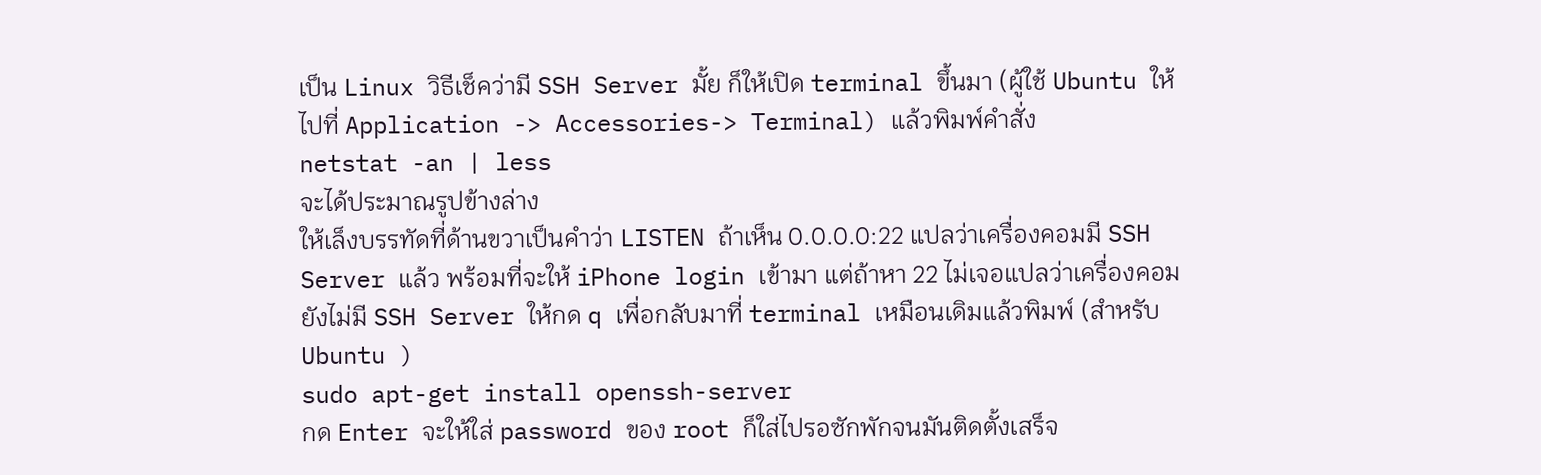เป็น Linux วิธีเช็คว่ามี SSH Server มั้ย ก็ให้เปิด terminal ขึ้นมา (ผู้ใช้ Ubuntu ให้ไปที่ Application -> Accessories-> Terminal) แล้วพิมพ์คำสั่ง
netstat -an | less
จะได้ประมาณรูปข้างล่าง
ให้เล็งบรรทัดที่ด้านขวาเป็นคำว่า LISTEN ถ้าเห็น 0.0.0.0:22 แปลว่าเครื่องคอมมี SSH Server แล้ว พร้อมที่จะให้ iPhone login เข้ามา แต่ถ้าหา 22 ไม่เจอแปลว่าเครื่องคอมยังไม่มี SSH Server ให้กด q เพื่อกลับมาที่ terminal เหมือนเดิมแล้วพิมพ์ (สำหรับ Ubuntu )
sudo apt-get install openssh-server
กด Enter จะให้ใส่ password ของ root ก็ใส่ไปรอซักพักจนมันติดตั้งเสร็จ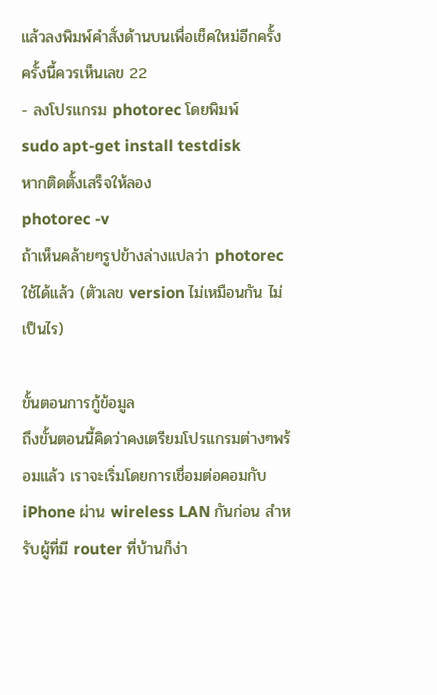แล้วลงพิมพ์คำสั่งด้านบนเพื่อเช็คใหม่อีกครั้ง ครั้งนี้ควรเห็นเลข 22
- ลงโปรแกรม photorec โดยพิมพ์
sudo apt-get install testdisk
หากติดตั้งเสร็จให้ลอง
photorec -v
ถ้าเห็นคล้ายๆรูปข้างล่างแปลว่า photorec ใช้ได้แล้ว (ตัวเลข version ไม่เหมือนกัน ไม่เป็นไร)

ขั้นตอนการกู้ข้อมูล
ถึงขั้นตอนนี้คิดว่าคงเตรียมโปรแกรมต่างๆพร้อมแล้ว เราจะเริ่มโดยการเชื่อมต่อคอมกับ iPhone ผ่าน wireless LAN กันก่อน สำหรับผู้ที่มี router ที่บ้านก็ง่า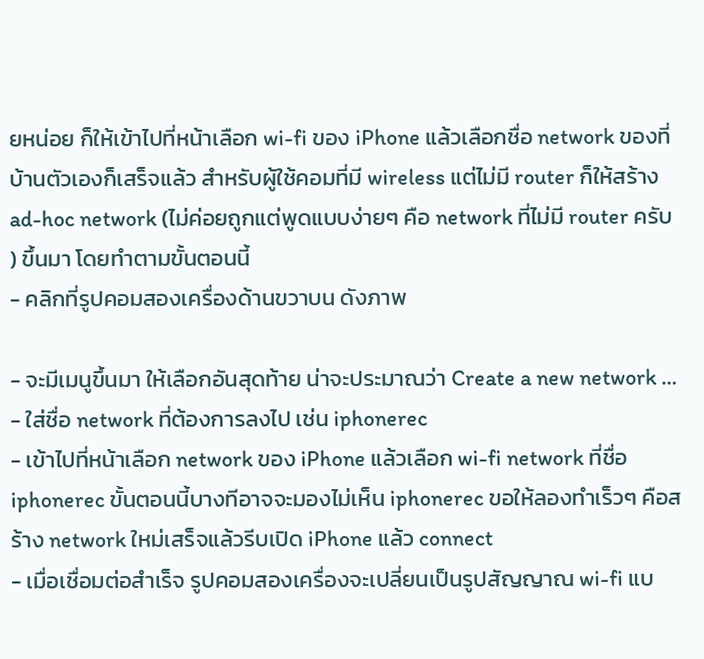ยหน่อย ก็ให้เข้าไปที่หน้าเลือก wi-fi ของ iPhone แล้วเลือกชื่อ network ของที่บ้านตัวเองก็เสร็จแล้ว สำหรับผู้ใช้คอมที่มี wireless แต่ไม่มี router ก็ให้สร้าง ad-hoc network (ไม่ค่อยถูกแต่พูดแบบง่ายๆ คือ network ที่ไม่มี router ครับ ) ขึ้นมา โดยทำตามขั้นตอนนี้
- คลิกที่รูปคอมสองเครื่องด้านขวาบน ดังภาพ

- จะมีเมนูขึ้นมา ให้เลือกอันสุดท้าย น่าจะประมาณว่า Create a new network …
- ใส่ชื่อ network ที่ต้องการลงไป เช่น iphonerec
- เข้าไปที่หน้าเลือก network ของ iPhone แล้วเลือก wi-fi network ที่ชื่อ iphonerec ขั้นตอนนี้บางทีอาจจะมองไม่เห็น iphonerec ขอให้ลองทำเร็วๆ คือสร้าง network ใหม่เสร็จแล้วรีบเปิด iPhone แล้ว connect
- เมื่อเชื่อมต่อสำเร็จ รูปคอมสองเครื่องจะเปลี่ยนเป็นรูปสัญญาณ wi-fi แบ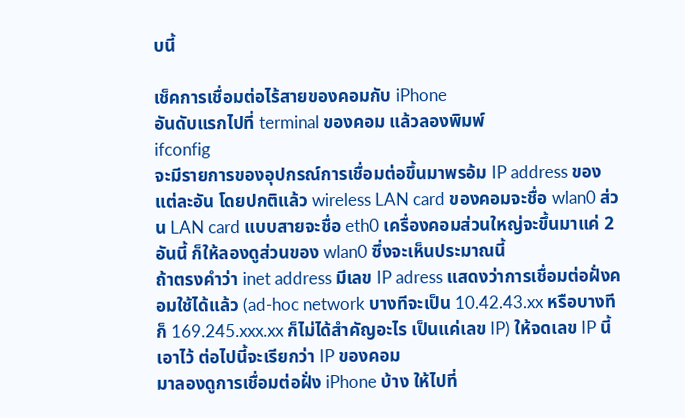บนี้

เช็คการเชื่อมต่อไร้สายของคอมกับ iPhone
อันดับแรกไปที่ terminal ของคอม แล้วลองพิมพ์
ifconfig
จะมีรายการของอุปกรณ์การเชื่อมต่อขึ้นมาพรอ้ม IP address ของแต่ละอัน โดยปกติแล้ว wireless LAN card ของคอมจะชื่อ wlan0 ส่วน LAN card แบบสายจะชื่อ eth0 เครื่องคอมส่วนใหญ่จะขึ้นมาแค่ 2 อันนี้ ก็ให้ลองดูส่วนของ wlan0 ซึ่งจะเห็นประมาณนี้
ถ้าตรงคำว่า inet address มีเลข IP adress แสดงว่าการเชื่อมต่อฝั่งคอมใช้ได้แล้ว (ad-hoc network บางทีจะเป็น 10.42.43.xx หรือบางทีก็ 169.245.xxx.xx ก็ไม่ได้สำคัญอะไร เป็นแค่เลข IP) ให้จดเลข IP นี้เอาไว้ ต่อไปนี้จะเรียกว่า IP ของคอม
มาลองดูการเชื่อมต่อฝั่ง iPhone บ้าง ให้ไปที่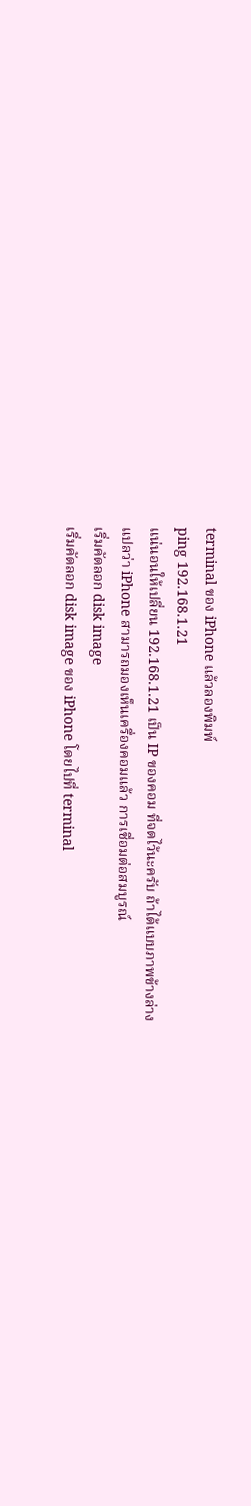terminal ของ iPhone แล้วลองพิมพ์
ping 192.168.1.21
แน่นอนให้เปลี่ยน 192.168.1.21 เป็น IP ของคอม ที่จดไว้นะครับ ถ้าได้แบบภาพข้างล่าง
แปลว่า iPhone สามารถมองเห็นเครื่องคอมแล้ว การเชื่อมต่อสมบูรณ์
เริ่มคัดลอก disk image
เริ่มคัดลอก disk image ของ iPhone โดยไปที่ terminal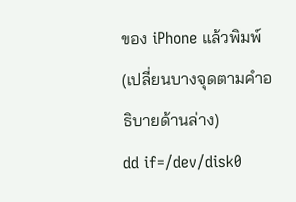ของ iPhone แล้วพิมพ์ (เปลี่ยนบางจุดตามคำอธิบายด้านล่าง)
dd if=/dev/disk0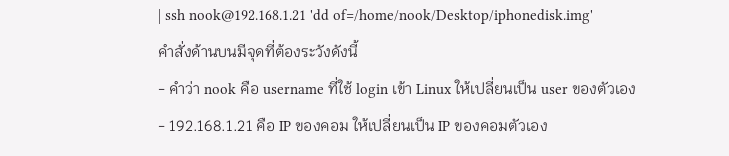| ssh nook@192.168.1.21 'dd of=/home/nook/Desktop/iphonedisk.img'
คำสั่งด้านบนมีจุดที่ต้องระวังดังนี้
- คำว่า nook คือ username ที่ใช้ login เข้า Linux ให้เปลี่ยนเป็น user ของตัวเอง
- 192.168.1.21 คือ IP ของคอม ให้เปลี่ยนเป็น IP ของคอมตัวเอง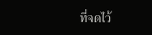ที่จดไว้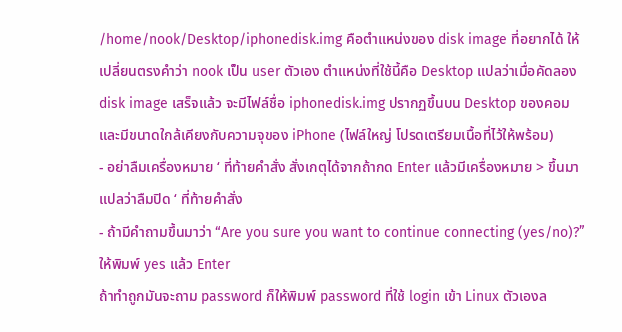/home/nook/Desktop/iphonedisk.img คือตำแหน่งของ disk image ที่อยากได้ ให้เปลี่ยนตรงคำว่า nook เป็น user ตัวเอง ตำแหน่งที่ใช้นี้คือ Desktop แปลว่าเมื่อคัดลอง disk image เสร็จแล้ว จะมีไฟล์ชื่อ iphonedisk.img ปรากฏขึ้นบน Desktop ของคอม และมีขนาดใกล้เคียงกับความจุของ iPhone (ไฟล์ใหญ่ โปรดเตรียมเนื้อที่ไว้ให้พร้อม)
- อย่าลืมเครื่องหมาย ‘ ที่ท้ายคำสั่ง สั่งเกตุได้จากถ้ากด Enter แล้วมีเครื่องหมาย > ขึ้นมาแปลว่าลืมปิด ‘ ที่ท้ายคำสั่ง
- ถ้ามีคำถามขึ้นมาว่า “Are you sure you want to continue connecting (yes/no)?” ให้พิมพ์ yes แล้ว Enter
ถ้าทำถูกมันจะถาม password ก็ให้พิมพ์ password ที่ใช้ login เข้า Linux ตัวเองล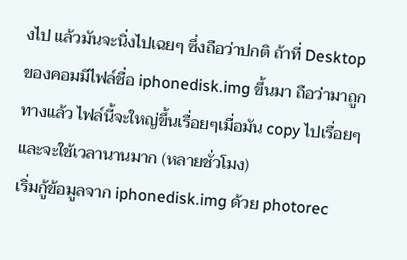งไป แล้วมันจะนิ่งไปเฉยๆ ซึ่งถือว่าปกติ ถ้าที่ Desktop ของคอมมีไฟล์ชื่อ iphonedisk.img ขึ้นมา ถือว่ามาถูกทางแล้ว ไฟล์นี้จะใหญ่ขึ้นเรื่อยๆเมื่อมัน copy ไปเรื่อยๆ และจะใช้เวลานานมาก (หลายชั่วโมง)
เริ่มกู้ข้อมูลจาก iphonedisk.img ด้วย photorec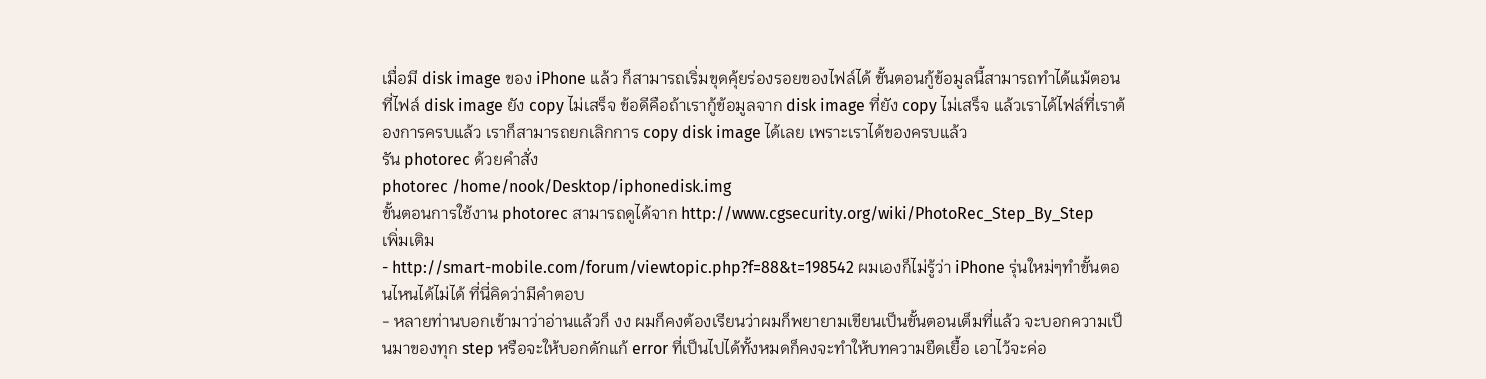เมื่อมี disk image ของ iPhone แล้ว ก็สามารถเริ่มขุดคุ้ยร่องรอยของไฟล์ได้ ขั้นตอนกู้ข้อมูลนี้สามารถทำได้แม้ตอนที่ไฟล์ disk image ยัง copy ไม่เสร็จ ข้อดีคือถ้าเรากู้ข้อมูลจาก disk image ที่ยัง copy ไม่เสร็จ แล้วเราได้ไฟล์ที่เราต้องการครบแล้ว เราก็สามารถยกเลิกการ copy disk image ได้เลย เพราะเราได้ของครบแล้ว
รัน photorec ด้วยคำสั่ง
photorec /home/nook/Desktop/iphonedisk.img
ขั้นตอนการใช้งาน photorec สามารถดูได้จาก http://www.cgsecurity.org/wiki/PhotoRec_Step_By_Step
เพิ่มเติม
- http://smart-mobile.com/forum/viewtopic.php?f=88&t=198542 ผมเองก็ไม่รู้ว่า iPhone รุ่นใหม่ๆทำขั้นตอนไหนได้ไม่ได้ ที่นี่คิดว่ามีคำตอบ
- หลายท่านบอกเข้ามาว่าอ่านแล้วก็ งง ผมก็คงต้องเรียนว่าผมก็พยายามเขียนเป็นขั้นตอนเต็มที่แล้ว จะบอกความเป็นมาของทุก step หรือจะให้บอกดักแก้ error ที่เป็นไปได้ทั้งหมดก็คงจะทำให้บทความยืดเยื้อ เอาไว้จะค่อ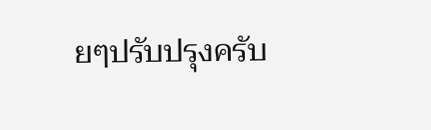ยๆปรับปรุงครับ